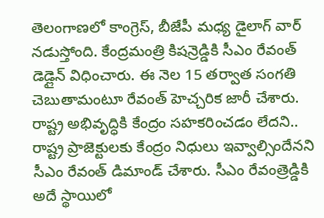తెలంగాణలో కాంగ్రెస్, బీజేపీ మధ్య డైలాగ్ వార్ నడుస్తోంది. కేంద్రమంత్రి కిషన్రెడ్డికి సీఎం రేవంత్ డెడ్లైన్ విధించారు. ఈ నెల 15 తర్వాత సంగతి చెబుతామంటూ రేవంత్ హెచ్చరిక జారీ చేశారు. రాష్ట్ర అభివృద్ధికి కేంద్రం సహకరించడం లేదని.. రాష్ట్ర ప్రాజెక్టులకు కేంద్రం నిధులు ఇవ్వాల్సిందేనని సీఎం రేవంత్ డిమాండ్ చేశారు. సీఎం రేవంత్రెడ్డికి అదే స్థాయిలో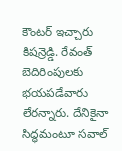కౌంటర్ ఇచ్చారు కిషన్రెడ్డి. రేవంత్ బెదిరింపులకు భయపడేవారు లేరన్నారు. దేనికైనా సిద్ధమంటూ సవాల్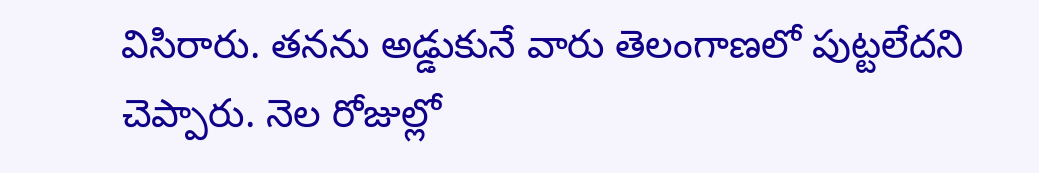విసిరారు. తనను అడ్డుకునే వారు తెలంగాణలో పుట్టలేదని చెప్పారు. నెల రోజుల్లో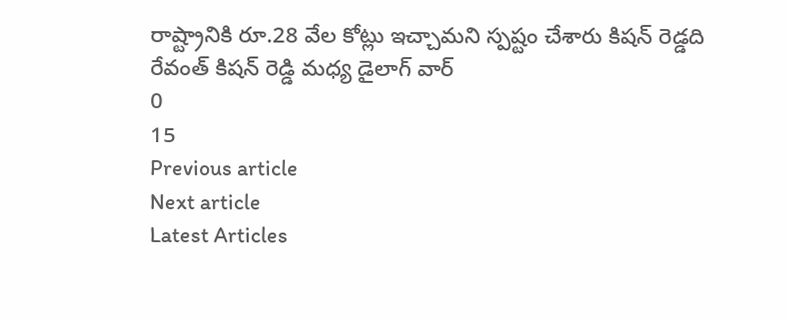రాష్ట్రానికి రూ.28 వేల కోట్లు ఇచ్చామని స్పష్టం చేశారు కిషన్ రెడ్డది
రేవంత్ కిషన్ రెడ్డి మధ్య డైలాగ్ వార్
0
15
Previous article
Next article
Latest Articles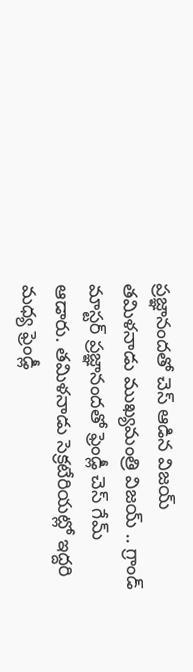ప్రజ్ఞానందతో చెస్ ఆడిన విజయ్
తమిళనాడు ముఖ్యమంత్రి విజయ్ .. గ్రాండ్ మాస్టర్ ప్రజ్ఞానందతో ఫ్రెండ్లీ చెస్ గేమ్ ఆడారు. తమిళనాడు సెక్రటేరియట్లో ఇద్దరి మధ్య ఫ్రెండ్లీ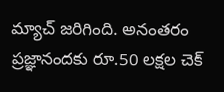మ్యాచ్ జరిగింది. అనంతరం ప్రజ్ఞానందకు రూ.50 లక్షల చెక్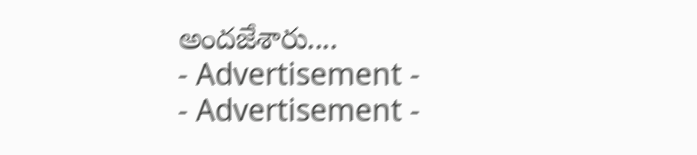అందజేశారు....
- Advertisement -
- Advertisement -